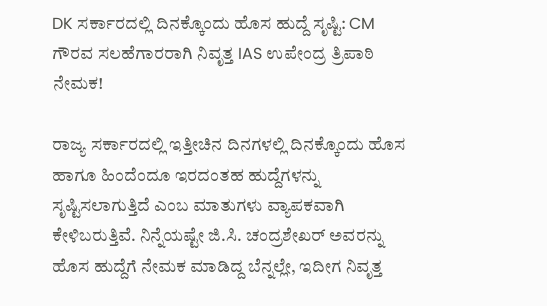DK ಸರ್ಕಾರದಲ್ಲಿ ದಿನಕ್ಕೊಂದು ಹೊಸ ಹುದ್ದೆ ಸೃಷ್ಟಿ: CM ಗೌರವ ಸಲಹೆಗಾರರಾಗಿ ನಿವೃತ್ತ IAS ಉಪೇಂದ್ರ ತ್ರಿಪಾಠಿ ನೇಮಕ!

ರಾಜ್ಯ ಸರ್ಕಾರದಲ್ಲಿ ಇತ್ತೀಚಿನ ದಿನಗಳಲ್ಲಿ ದಿನಕ್ಕೊಂದು ಹೊಸ ಹಾಗೂ ಹಿಂದೆಂದೂ ಇರದಂತಹ ಹುದ್ದೆಗಳನ್ನು ಸೃಷ್ಟಿಸಲಾಗುತ್ತಿದೆ ಎಂಬ ಮಾತುಗಳು ವ್ಯಾಪಕವಾಗಿ ಕೇಳಿಬರುತ್ತಿವೆ. ನಿನ್ನೆಯಷ್ಟೇ ಜಿ.ಸಿ. ಚಂದ್ರಶೇಖರ್ ಅವರನ್ನು ಹೊಸ ಹುದ್ದೆಗೆ ನೇಮಕ ಮಾಡಿದ್ದ ಬೆನ್ನಲ್ಲೇ, ಇದೀಗ ನಿವೃತ್ತ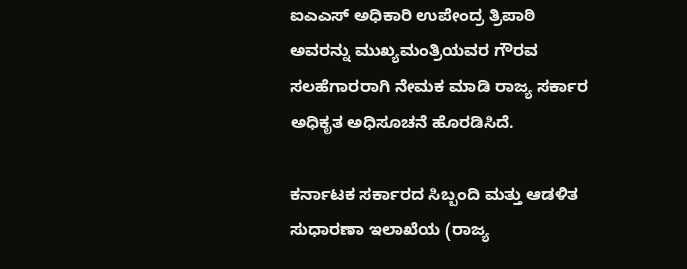ಐಎಎಸ್ ಅಧಿಕಾರಿ ಉಪೇಂದ್ರ ತ್ರಿಪಾಠಿ ಅವರನ್ನು ಮುಖ್ಯಮಂತ್ರಿಯವರ ಗೌರವ ಸಲಹೆಗಾರರಾಗಿ ನೇಮಕ ಮಾಡಿ ರಾಜ್ಯ ಸರ್ಕಾರ ಅಧಿಕೃತ ಅಧಿಸೂಚನೆ ಹೊರಡಿಸಿದೆ.

ಕರ್ನಾಟಕ ಸರ್ಕಾರದ ಸಿಬ್ಬಂದಿ ಮತ್ತು ಆಡಳಿತ ಸುಧಾರಣಾ ಇಲಾಖೆಯ (ರಾಜ್ಯ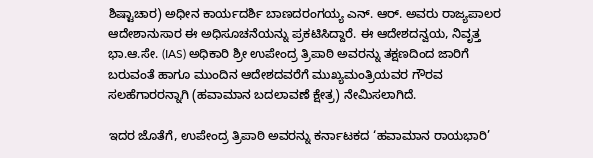ಶಿಷ್ಟಾಚಾರ) ಅಧೀನ ಕಾರ್ಯದರ್ಶಿ ಬಾಣದರಂಗಯ್ಯ ಎನ್. ಆರ್. ಅವರು ರಾಜ್ಯಪಾಲರ ಆದೇಶಾನುಸಾರ ಈ ಅಧಿಸೂಚನೆಯನ್ನು ಪ್ರಕಟಿಸಿದ್ದಾರೆ. ಈ ಆದೇಶದನ್ವಯ, ನಿವೃತ್ತ ಭಾ.ಆ.ಸೇ. (IAS) ಅಧಿಕಾರಿ ಶ್ರೀ ಉಪೇಂದ್ರ ತ್ರಿಪಾಠಿ ಅವರನ್ನು ತಕ್ಷಣದಿಂದ ಜಾರಿಗೆ ಬರುವಂತೆ ಹಾಗೂ ಮುಂದಿನ ಆದೇಶದವರೆಗೆ ಮುಖ್ಯಮಂತ್ರಿಯವರ ಗೌರವ ಸಲಹೆಗಾರರನ್ನಾಗಿ (ಹವಾಮಾನ ಬದಲಾವಣೆ ಕ್ಷೇತ್ರ) ನೇಮಿಸಲಾಗಿದೆ.

ಇದರ ಜೊತೆಗೆ, ಉಪೇಂದ್ರ ತ್ರಿಪಾಠಿ ಅವರನ್ನು ಕರ್ನಾಟಕದ ‘ಹವಾಮಾನ ರಾಯಭಾರಿ’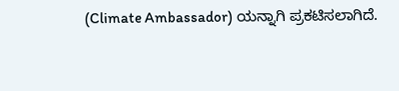(Climate Ambassador) ಯನ್ನಾಗಿ ಪ್ರಕಟಿಸಲಾಗಿದೆ.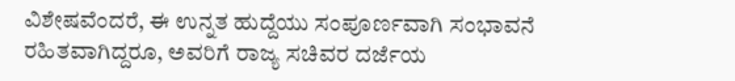ವಿಶೇಷವೆಂದರೆ, ಈ ಉನ್ನತ ಹುದ್ದೆಯು ಸಂಪೂರ್ಣವಾಗಿ ಸಂಭಾವನೆ ರಹಿತವಾಗಿದ್ದರೂ, ಅವರಿಗೆ ರಾಜ್ಯ ಸಚಿವರ ದರ್ಜೆಯ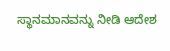ಸ್ಥಾನಮಾನವನ್ನು ನೀಡಿ ಆದೇಶ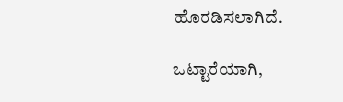ಹೊರಡಿಸಲಾಗಿದೆ.

ಒಟ್ಟಾರೆಯಾಗಿ,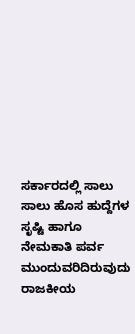ಸರ್ಕಾರದಲ್ಲಿ ಸಾಲು ಸಾಲು ಹೊಸ ಹುದ್ದೆಗಳ ಸೃಷ್ಟಿ ಹಾಗೂ ನೇಮಕಾತಿ ಪರ್ವ ಮುಂದುವರಿದಿರುವುದು ರಾಜಕೀಯ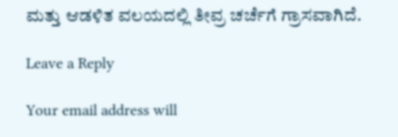ಮತ್ತು ಆಡಳಿತ ವಲಯದಲ್ಲಿ ತೀವ್ರ ಚರ್ಚೆಗೆ ಗ್ರಾಸವಾಗಿದೆ.

Leave a Reply

Your email address will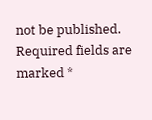not be published. Required fields are marked *